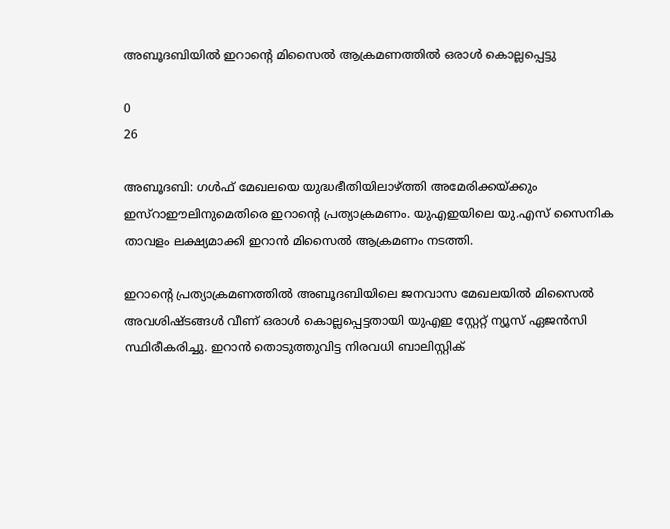അബൂദബിയിൽ ഇറാന്റെ മിസൈൽ ആക്രമണത്തിൽ ഒരാൾ കൊല്ലപ്പെട്ടു

0
26

അബൂദബി: ഗൾഫ് മേഖലയെ യുദ്ധഭീതിയിലാഴ്ത്തി അമേരിക്കയ്ക്കും ഇസ്റാഈലിനുമെതിരെ ഇറാന്റെ പ്രത്യാക്രമണം. യുഎഇയിലെ യു.എസ് സൈനിക താവളം ലക്ഷ്യമാക്കി ഇറാൻ മിസൈൽ ആക്രമണം നടത്തി.

ഇറാന്റെ പ്രത്യാക്രമണത്തിൽ അബൂദബിയിലെ ജനവാസ മേഖലയിൽ മിസൈൽ അവശിഷ്ടങ്ങൾ വീണ് ഒരാൾ കൊല്ലപ്പെട്ടതായി യുഎഇ സ്റ്റേറ്റ് ന്യൂസ് ഏജൻസി സ്ഥിരീകരിച്ചു. ഇറാൻ തൊടുത്തുവിട്ട നിരവധി ബാലിസ്റ്റിക്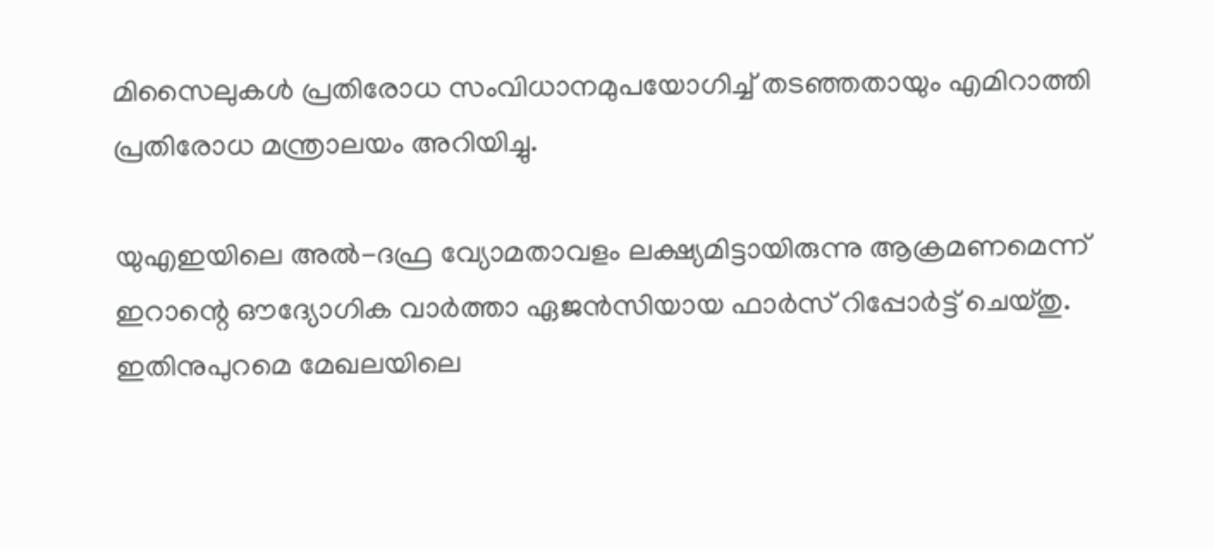മിസൈലുകൾ പ്രതിരോധ സംവിധാനമുപയോഗിച്ച് തടഞ്ഞതായും എമിറാത്തി പ്രതിരോധ മന്ത്രാലയം അറിയിച്ചു.

യുഎഇയിലെ അൽ-ദഫ്ര വ്യോമതാവളം ലക്ഷ്യമിട്ടായിരുന്നു ആക്രമണമെന്ന് ഇറാന്റെ ഔദ്യോഗിക വാർത്താ ഏജൻസിയായ ഫാർസ് റിപ്പോർട്ട് ചെയ്തു. ഇതിനുപുറമെ മേഖലയിലെ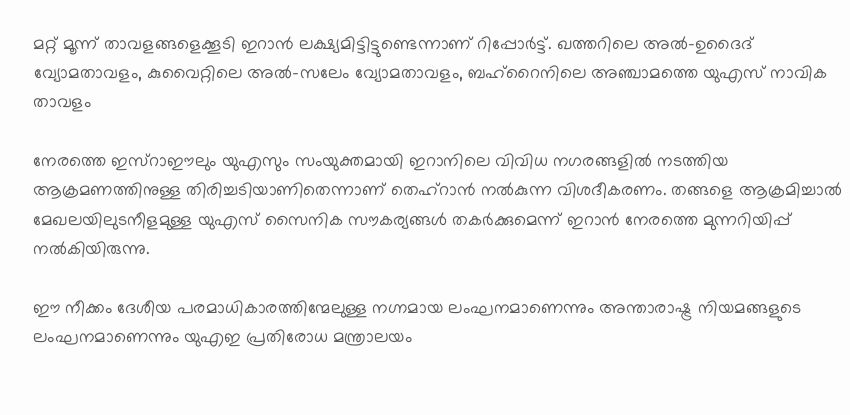മറ്റ് മൂന്ന് താവളങ്ങളെക്കൂടി ഇറാൻ ലക്ഷ്യമിട്ടിട്ടുണ്ടെന്നാണ് റിപ്പോർട്ട്. ഖത്തറിലെ അൽ-ഉദൈദ് വ്യോമതാവളം, കുവൈറ്റിലെ അൽ-സലേം വ്യോമതാവളം, ബഹ്‌റൈനിലെ അഞ്ചാമത്തെ യുഎസ് നാവിക താവളം

നേരത്തെ ഇസ്റാഈലും യുഎസും സംയുക്തമായി ഇറാനിലെ വിവിധ നഗരങ്ങളിൽ നടത്തിയ ആക്രമണത്തിനുള്ള തിരിച്ചടിയാണിതെന്നാണ് തെഹ്റാൻ നൽകുന്ന വിശദീകരണം. തങ്ങളെ ആക്രമിച്ചാൽ മേഖലയിലുടനീളമുള്ള യുഎസ് സൈനിക സൗകര്യങ്ങൾ തകർക്കുമെന്ന് ഇറാൻ നേരത്തെ മുന്നറിയിപ്പ് നൽകിയിരുന്നു.

ഈ നീക്കം ദേശീയ പരമാധികാരത്തിന്മേലുള്ള നഗ്നമായ ലംഘനമാണെന്നും അന്താരാഷ്ട്ര നിയമങ്ങളുടെ ലംഘനമാണെന്നും യുഎഇ പ്രതിരോധ മന്ത്രാലയം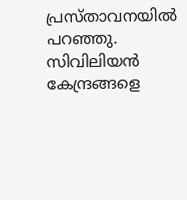പ്രസ്താവനയിൽ പറഞ്ഞു. സിവിലിയൻ കേന്ദ്രങ്ങളെ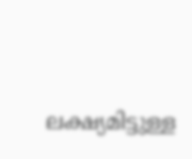ലക്ഷ്യമിട്ടുള്ള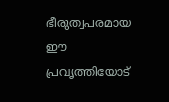ഭീരുത്വപരമായ ഈ പ്രവൃത്തിയോട്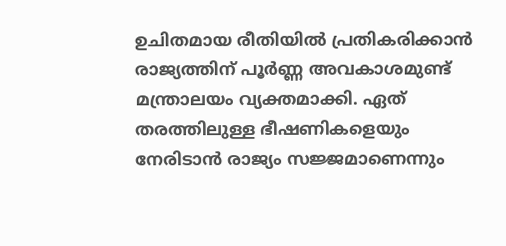ഉചിതമായ രീതിയിൽ പ്രതികരിക്കാൻ രാജ്യത്തിന് പൂർണ്ണ അവകാശമുണ്ട് മന്ത്രാലയം വ്യക്തമാക്കി. ഏത് തരത്തിലുള്ള ഭീഷണികളെയും നേരിടാൻ രാജ്യം സജ്ജമാണെന്നും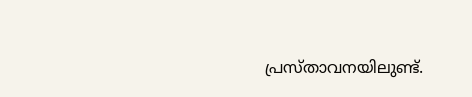പ്രസ്താവനയിലുണ്ട്.